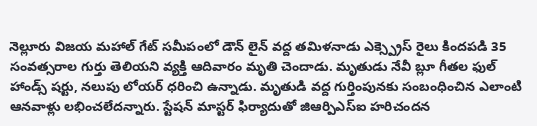నెల్లూరు విజయ మహాల్ గేట్ సమీపంలో డౌన్ లైన్ వద్ద తమిళనాడు ఎక్స్ప్రెస్ రైలు కిందపడి 35 సంవత్సరాల గుర్తు తెలియని వ్యక్తి ఆదివారం మృతి చెందాడు. మృతుడు నేవీ బ్లూ గీతల ఫుల్ హాండ్స్ షర్టు, నలుపు లోయర్ ధరించి ఉన్నాడు. మృతుడి వద్ద గుర్తింపునకు సంబంధించిన ఎలాంటి ఆనవాళ్లు లభించలేదన్నారు. స్టేషన్ మాస్టర్ ఫిర్యాదుతో జిఆర్పిఎస్ఐ హరిచందన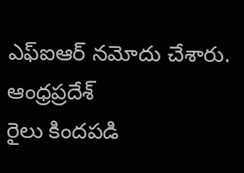ఎఫ్ఐఆర్ నమోదు చేశారు.
ఆంధ్రప్రదేశ్
రైలు కిందపడి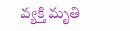వ్యక్తి మృతి